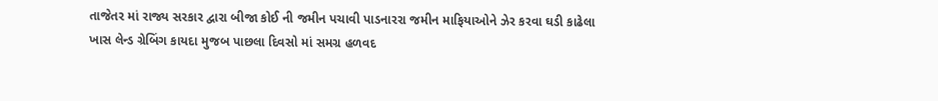તાજેતર માં રાજ્ય સરકાર દ્વારા બીજા કોઈ ની જમીન પચાવી પાડનારરા જમીન માફિયાઓને ઝેર કરવા ઘડી કાઢેલા ખાસ લેન્ડ ગ્રેબિંગ કાયદા મુજબ પાછલા દિવસો માં સમગ્ર હળવદ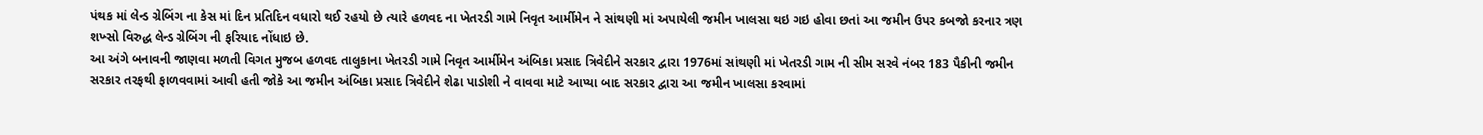પંથક માં લેન્ડ ગ્રેબિંગ ના કેસ માં દિન પ્રતિદિન વધારો થઈ રહયો છે ત્યારે હળવદ ના ખેતરડી ગામે નિવૃત આર્મીમેન ને સાંથણી માં અપાયેલી જમીન ખાલસા થઇ ગઇ હોવા છતાં આ જમીન ઉપર કબજો કરનાર ત્રણ શખ્સો વિરુદ્ધ લેન્ડ ગ્રેબિંગ ની ફરિયાદ નોંધાઇ છે.
આ અંગે બનાવની જાણવા મળતી વિગત મુજબ હળવદ તાલુકાના ખેતરડી ગામે નિવૃત આર્મીમેન અંબિકા પ્રસાદ ત્રિવેદીને સરકાર દ્વારા 1976માં સાંથણી માં ખેતરડી ગામ ની સીમ સરવે નંબર 183 પૈકીની જમીન સરકાર તરફથી ફાળવવામાં આવી હતી જોકે આ જમીન અંબિકા પ્રસાદ ત્રિવેદીને શેઢા પાડોશી ને વાવવા માટે આપ્યા બાદ સરકાર દ્વારા આ જમીન ખાલસા કરવામાં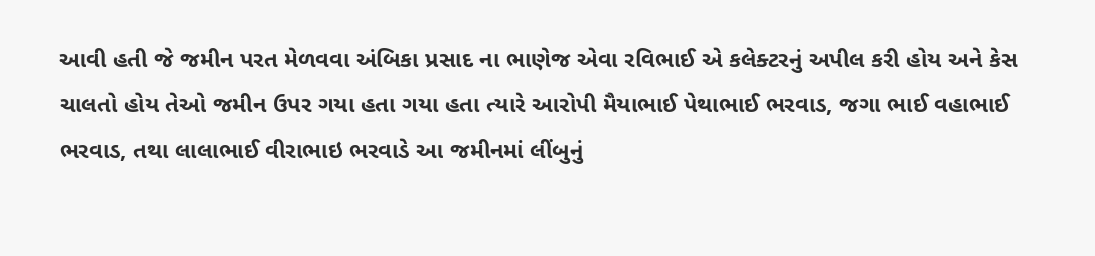આવી હતી જે જમીન પરત મેળવવા અંબિકા પ્રસાદ ના ભાણેજ એવા રવિભાઈ એ કલેક્ટરનું અપીલ કરી હોય અને કેસ ચાલતો હોય તેઓ જમીન ઉપર ગયા હતા ગયા હતા ત્યારે આરોપી મૈયાભાઈ પેથાભાઈ ભરવાડ, જગા ભાઈ વહાભાઈ ભરવાડ, તથા લાલાભાઈ વીરાભાઇ ભરવાડે આ જમીનમાં લીંબુનું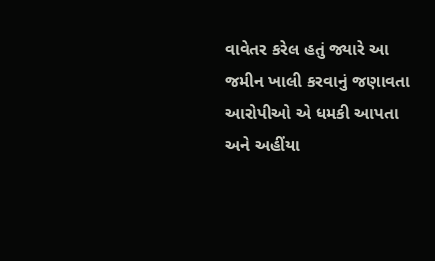વાવેતર કરેલ હતું જ્યારે આ જમીન ખાલી કરવાનું જણાવતા આરોપીઓ એ ધમકી આપતા અને અહીંયા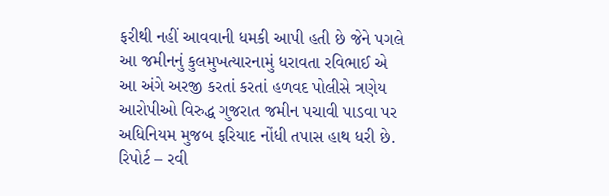ફરીથી નહીં આવવાની ધમકી આપી હતી છે જેને પગલે આ જમીનનું કુલમુખત્યારનામું ધરાવતા રવિભાઈ એ આ અંગે અરજી કરતાં કરતાં હળવદ પોલીસે ત્રણેય આરોપીઓ વિરુદ્ધ ગુજરાત જમીન પચાવી પાડવા પર અધિનિયમ મુજબ ફરિયાદ નોંધી તપાસ હાથ ધરી છે. રિપોર્ટ – રવી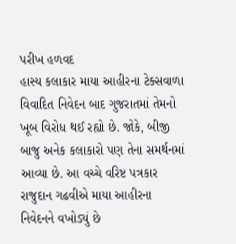પરીખ હળવદ
હાસ્ય કલાકાર માયા આહીરના ટેક્સવાળા વિવાદિત નિવેદન બાદ ગુજરાતમાં તેમનો ખૂબ વિરોધ થઈ રહ્યો છે. જોકે, બીજી બાજુ અનેક કલાકારો પણ તેના સમર્થનમાં આવ્યા છે. આ વચ્ચે વરિષ્ટ પત્રકાર રાજુદાન ગઢવીએ માયા આહીરના નિવેદનને વખોડ્યું છે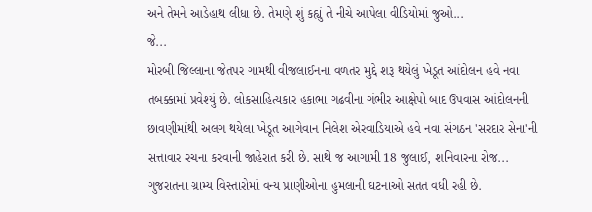અને તેમને આડેહાથ લીધા છે. તેમણે શું કહ્યું તે નીચે આપેલા વીડિયોમાં જુઓ...
જે...
મોરબી જિલ્લાના જેતપર ગામથી વીજલાઈનના વળતર મુદ્દે શરૂ થયેલું ખેડૂત આંદોલન હવે નવા તબક્કામાં પ્રવેશ્યું છે. લોકસાહિત્યકાર હકાભા ગઢવીના ગંભીર આક્ષેપો બાદ ઉપવાસ આંદોલનની છાવણીમાંથી અલગ થયેલા ખેડૂત આગેવાન નિલેશ એરવાડિયાએ હવે નવા સંગઠન 'સરદાર સેના'ની સત્તાવાર રચના કરવાની જાહેરાત કરી છે. સાથે જ આગામી 18 જુલાઈ, શનિવારના રોજ...
ગુજરાતના ગ્રામ્ય વિસ્તારોમાં વન્ય પ્રાણીઓના હુમલાની ઘટનાઓ સતત વધી રહી છે.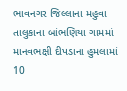ભાવનગર જિલ્લાના મહુવા તાલુકાના બાંભણિયા ગામમાં માનવભક્ષી દીપડાના હુમલામાં 10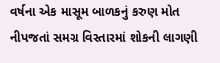વર્ષના એક માસૂમ બાળકનું કરુણ મોત નીપજતાં સમગ્ર વિસ્તારમાં શોકની લાગણી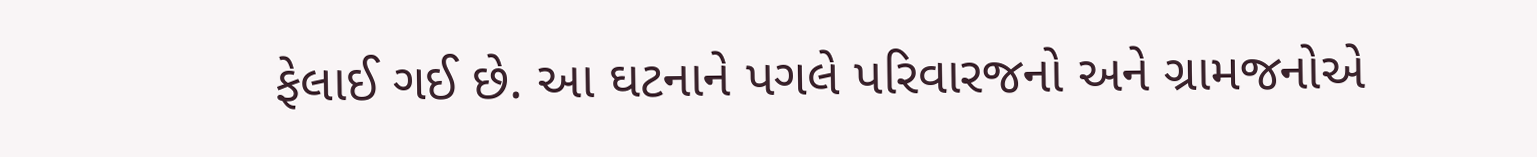ફેલાઈ ગઈ છે. આ ઘટનાને પગલે પરિવારજનો અને ગ્રામજનોએ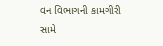વન વિભાગની કામગીરી સામે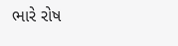ભારે રોષ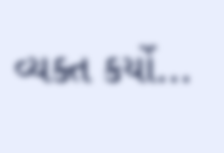વ્યક્ત કર્યો...